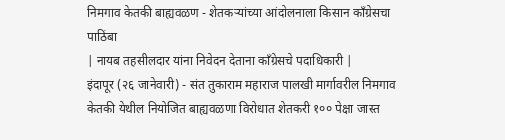निमगाव केतकी बाह्यवळण - शेतकऱ्यांच्या आंदोलनाला किसान काँग्रेसचा पाठिंबा
| नायब तहसीलदार यांना निवेदन देताना काँग्रेसचे पदाधिकारी |
इंदापूर (२६ जानेवारी) - संत तुकाराम महाराज पालखी मार्गावरील निमगाव केतकी येथील नियोजित बाह्यवळणा विरोधात शेतकरी १०० पेक्षा जास्त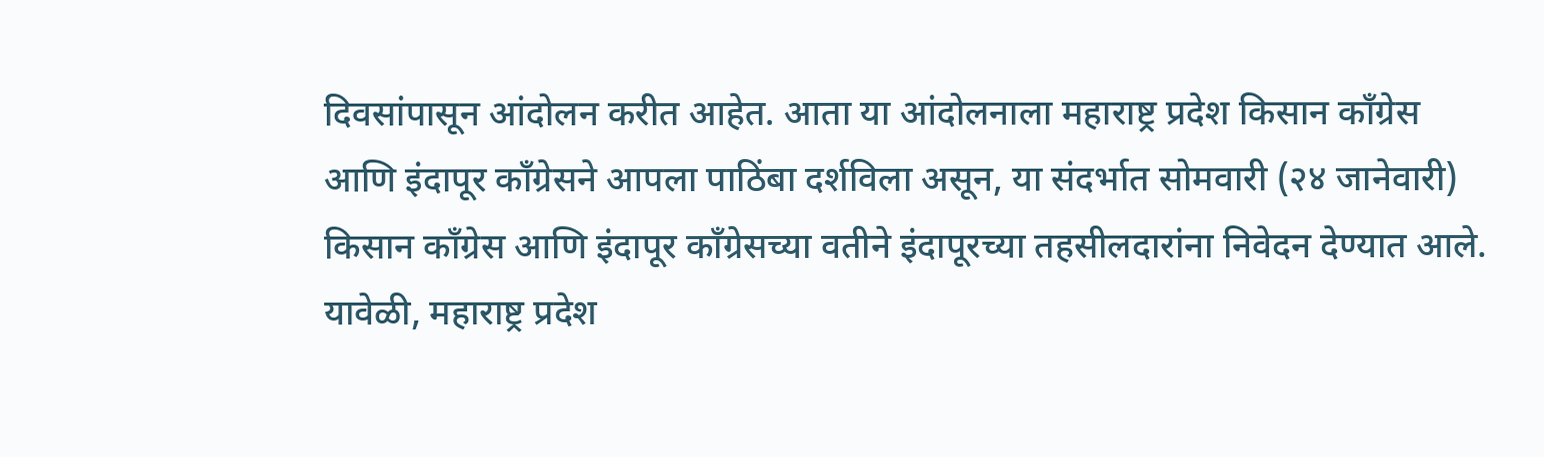दिवसांपासून आंदोलन करीत आहेत. आता या आंदोलनाला महाराष्ट्र प्रदेश किसान काँग्रेस आणि इंदापूर काँग्रेसने आपला पाठिंबा दर्शविला असून, या संदर्भात सोमवारी (२४ जानेवारी) किसान कॉंग्रेस आणि इंदापूर काँग्रेसच्या वतीने इंदापूरच्या तहसीलदारांना निवेदन देण्यात आले. यावेळी, महाराष्ट्र प्रदेश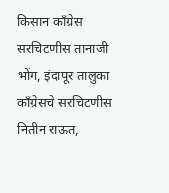किसान कॉंग्रेस सरचिटणीस तानाजी भोंग, इंदापूर तालुका कॉंग्रेसचे सरचिटणीस नितीन राऊत,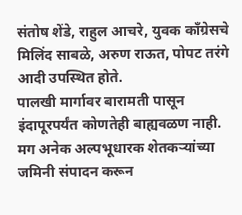संतोष शेंडे, राहुल आचरे, युवक काँग्रेसचे मिलिंद साबळे, अरुण राऊत, पोपट तरंगे आदी उपस्थित होते.
पालखी मार्गावर बारामती पासून इंदापूरपर्यंत कोणतेही बाह्यवळण नाही. मग अनेक अल्पभूधारक शेतकऱ्यांच्या जमिनी संपादन करून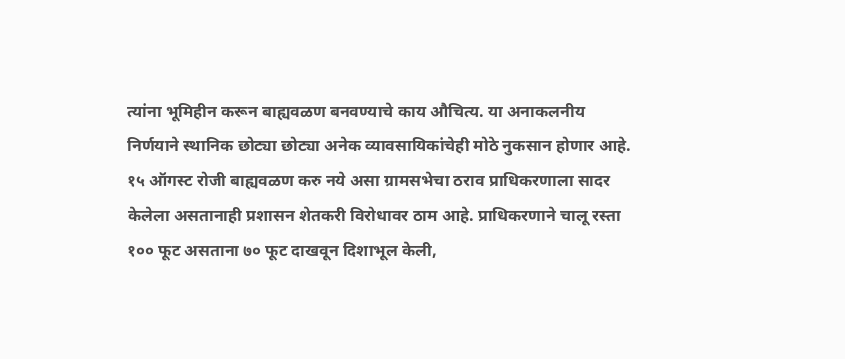त्यांना भूमिहीन करून बाह्यवळण बनवण्याचे काय औचित्य. या अनाकलनीय निर्णयाने स्थानिक छोट्या छोट्या अनेक व्यावसायिकांचेही मोठे नुकसान होणार आहे. १५ ऑगस्ट रोजी बाह्यवळण करु नये असा ग्रामसभेचा ठराव प्राधिकरणाला सादर केलेला असतानाही प्रशासन शेतकरी विरोधावर ठाम आहे. प्राधिकरणाने चालू रस्ता १०० फूट असताना ७० फूट दाखवून दिशाभूल केली,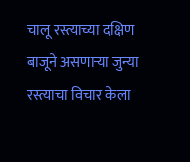चालू रस्त्याच्या दक्षिण बाजूने असणाऱ्या जुन्या रस्त्याचा विचार केला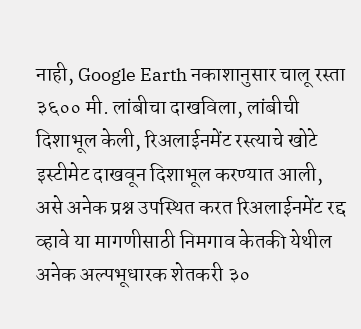नाही, Google Earth नकाशानुसार चालू रस्ता ३६०० मी. लांबीचा दाखविला, लांबीची दिशाभूल केली, रिअलाईनमेंट रस्त्याचे खोटे इस्टीमेट दाखवून दिशाभूल करण्यात आली, असे अनेक प्रश्न उपस्थित करत रिअलाईनमेंट रद्द व्हावे या मागणीसाठी निमगाव केतकी येथील अनेक अल्पभूधारक शेतकरी ३०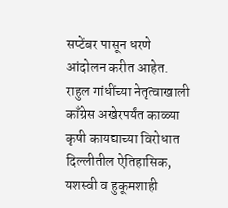सप्टेंबर पासून धरणे आंदोलन करीत आहेत.
राहुल गांधींच्या नेतृत्वाखाली काँग्रेस अखेरपर्यंत काळ्या कृषी कायद्याच्या विरोधात दिल्लीतील ऐतिहासिक, यशस्वी व हुकूमशाही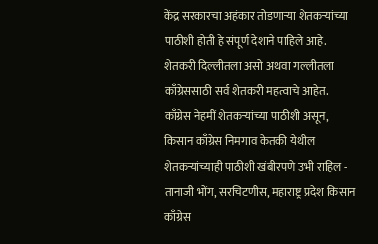केंद्र सरकारचा अहंकार तोडणाऱ्या शेतकऱ्यांच्या पाठीशी होती हे संपूर्ण देशाने पाहिले आहे. शेतकरी दिल्लीतला असो अथवा गल्लीतला काँग्रेससाठी सर्व शेतकरी महत्वाचे आहेत. काँग्रेस नेहमीं शेतकऱ्यांच्या पाठीशी असून, किसान काँग्रेस निमगाव केतकी येथील शेतकऱ्यांच्याही पाठीशी खंबीरपणे उभी राहिल - तानाजी भोंग, सरचिटणीस, महाराष्ट्र प्रदेश किसान काँग्रेस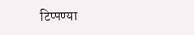टिप्पण्या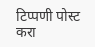टिप्पणी पोस्ट करा